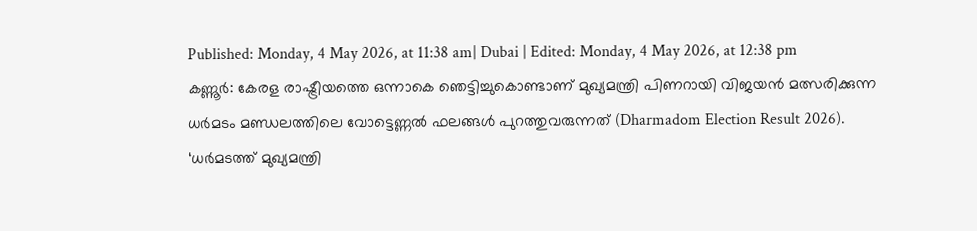Published: Monday, 4 May 2026, at 11:38 am| Dubai | Edited: Monday, 4 May 2026, at 12:38 pm
കണ്ണൂർ: കേരള രാഷ്ട്രീയത്തെ ഒന്നാകെ ഞെട്ടിച്ചുകൊണ്ടാണ് മുഖ്യമന്ത്രി പിണറായി വിജയൻ മത്സരിക്കുന്ന ധർമടം മണ്ഡലത്തിലെ വോട്ടെണ്ണൽ ഫലങ്ങൾ പുറത്തുവരുന്നത് (Dharmadom Election Result 2026). ‘ധർമടത്ത് മുഖ്യമന്ത്രി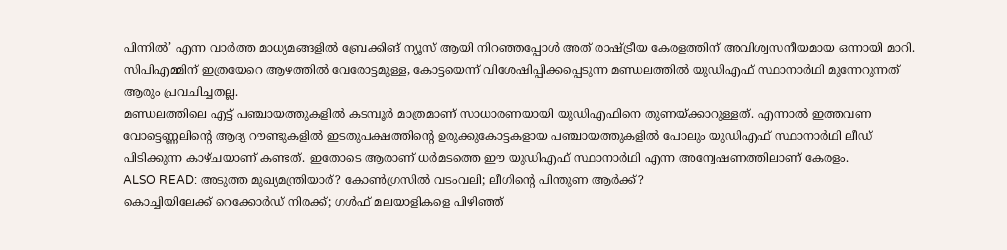പിന്നിൽ’ എന്ന വാർത്ത മാധ്യമങ്ങളിൽ ബ്രേക്കിങ് ന്യൂസ് ആയി നിറഞ്ഞപ്പോൾ അത് രാഷ്ട്രീയ കേരളത്തിന് അവിശ്വസനീയമായ ഒന്നായി മാറി. സിപിഎമ്മിന് ഇത്രയേറെ ആഴത്തിൽ വേരോട്ടമുള്ള, കോട്ടയെന്ന് വിശേഷിപ്പിക്കപ്പെടുന്ന മണ്ഡലത്തിൽ യുഡിഎഫ് സ്ഥാനാർഥി മുന്നേറുന്നത് ആരും പ്രവചിച്ചതല്ല.
മണ്ഡലത്തിലെ എട്ട് പഞ്ചായത്തുകളിൽ കടമ്പൂർ മാത്രമാണ് സാധാരണയായി യുഡിഎഫിനെ തുണയ്ക്കാറുള്ളത്. എന്നാൽ ഇത്തവണ വോട്ടെണ്ണലിന്റെ ആദ്യ റൗണ്ടുകളിൽ ഇടതുപക്ഷത്തിന്റെ ഉരുക്കുകോട്ടകളായ പഞ്ചായത്തുകളിൽ പോലും യുഡിഎഫ് സ്ഥാനാർഥി ലീഡ് പിടിക്കുന്ന കാഴ്ചയാണ് കണ്ടത്. ഇതോടെ ആരാണ് ധർമടത്തെ ഈ യുഡിഎഫ് സ്ഥാനാർഥി എന്ന അന്വേഷണത്തിലാണ് കേരളം.
ALSO READ: അടുത്ത മുഖ്യമന്ത്രിയാര്? കോൺഗ്രസിൽ വടംവലി; ലീഗിന്റെ പിന്തുണ ആർക്ക്?
കൊച്ചിയിലേക്ക് റെക്കോർഡ് നിരക്ക്; ഗൾഫ് മലയാളികളെ പിഴിഞ്ഞ്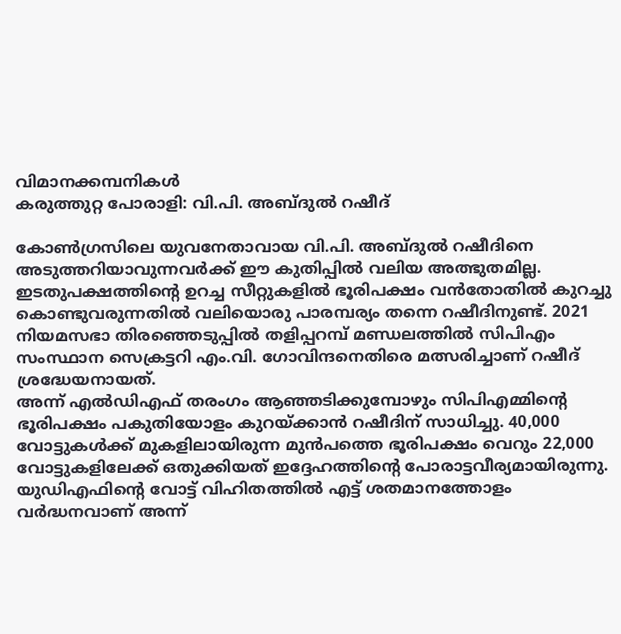വിമാനക്കമ്പനികൾ
കരുത്തുറ്റ പോരാളി: വി.പി. അബ്ദുൽ റഷീദ്

കോൺഗ്രസിലെ യുവനേതാവായ വി.പി. അബ്ദുൽ റഷീദിനെ അടുത്തറിയാവുന്നവർക്ക് ഈ കുതിപ്പിൽ വലിയ അത്ഭുതമില്ല. ഇടതുപക്ഷത്തിന്റെ ഉറച്ച സീറ്റുകളിൽ ഭൂരിപക്ഷം വൻതോതിൽ കുറച്ചു കൊണ്ടുവരുന്നതിൽ വലിയൊരു പാരമ്പര്യം തന്നെ റഷീദിനുണ്ട്. 2021 നിയമസഭാ തിരഞ്ഞെടുപ്പിൽ തളിപ്പറമ്പ് മണ്ഡലത്തിൽ സിപിഎം സംസ്ഥാന സെക്രട്ടറി എം.വി. ഗോവിന്ദനെതിരെ മത്സരിച്ചാണ് റഷീദ് ശ്രദ്ധേയനായത്.
അന്ന് എൽഡിഎഫ് തരംഗം ആഞ്ഞടിക്കുമ്പോഴും സിപിഎമ്മിന്റെ ഭൂരിപക്ഷം പകുതിയോളം കുറയ്ക്കാൻ റഷീദിന് സാധിച്ചു. 40,000 വോട്ടുകൾക്ക് മുകളിലായിരുന്ന മുൻപത്തെ ഭൂരിപക്ഷം വെറും 22,000 വോട്ടുകളിലേക്ക് ഒതുക്കിയത് ഇദ്ദേഹത്തിന്റെ പോരാട്ടവീര്യമായിരുന്നു. യുഡിഎഫിന്റെ വോട്ട് വിഹിതത്തിൽ എട്ട് ശതമാനത്തോളം വർദ്ധനവാണ് അന്ന്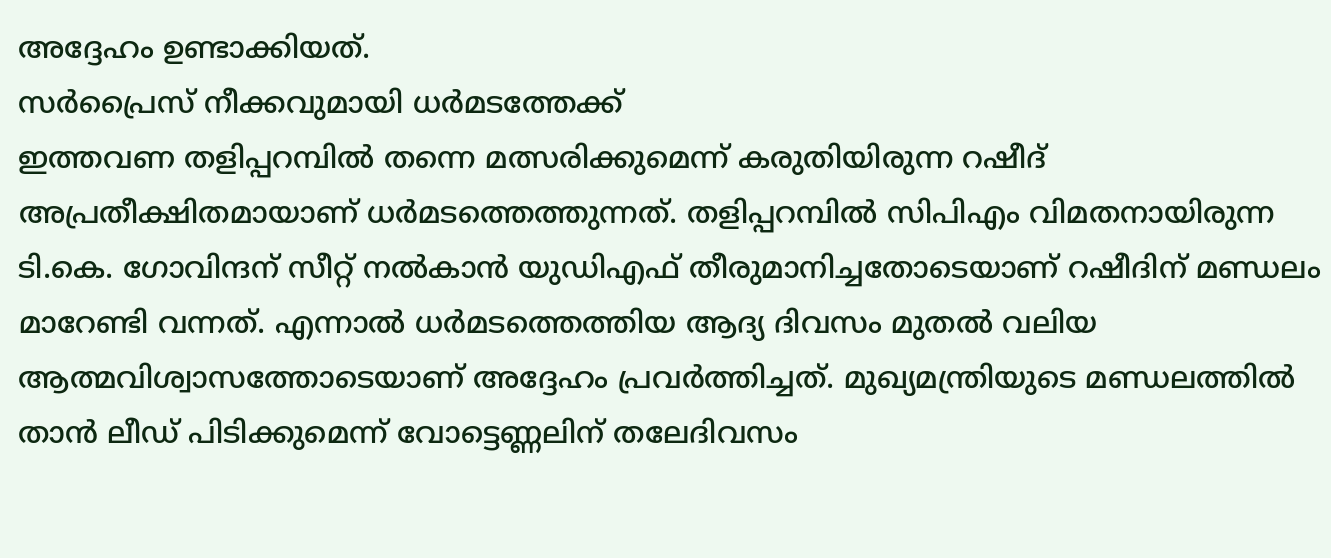അദ്ദേഹം ഉണ്ടാക്കിയത്.
സർപ്രൈസ് നീക്കവുമായി ധർമടത്തേക്ക്
ഇത്തവണ തളിപ്പറമ്പിൽ തന്നെ മത്സരിക്കുമെന്ന് കരുതിയിരുന്ന റഷീദ് അപ്രതീക്ഷിതമായാണ് ധർമടത്തെത്തുന്നത്. തളിപ്പറമ്പിൽ സിപിഎം വിമതനായിരുന്ന ടി.കെ. ഗോവിന്ദന് സീറ്റ് നൽകാൻ യുഡിഎഫ് തീരുമാനിച്ചതോടെയാണ് റഷീദിന് മണ്ഡലം മാറേണ്ടി വന്നത്. എന്നാൽ ധർമടത്തെത്തിയ ആദ്യ ദിവസം മുതൽ വലിയ ആത്മവിശ്വാസത്തോടെയാണ് അദ്ദേഹം പ്രവർത്തിച്ചത്. മുഖ്യമന്ത്രിയുടെ മണ്ഡലത്തിൽ താൻ ലീഡ് പിടിക്കുമെന്ന് വോട്ടെണ്ണലിന് തലേദിവസം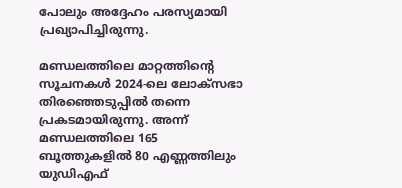പോലും അദ്ദേഹം പരസ്യമായി പ്രഖ്യാപിച്ചിരുന്നു.

മണ്ഡലത്തിലെ മാറ്റത്തിന്റെ സൂചനകൾ 2024-ലെ ലോക്സഭാ തിരഞ്ഞെടുപ്പിൽ തന്നെ പ്രകടമായിരുന്നു. അന്ന് മണ്ഡലത്തിലെ 165 ബൂത്തുകളിൽ 80 എണ്ണത്തിലും യുഡിഎഫ്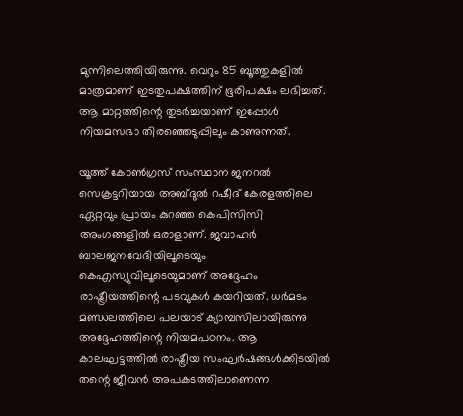മുന്നിലെത്തിയിരുന്നു. വെറും 85 ബൂത്തുകളിൽ മാത്രമാണ് ഇടതുപക്ഷത്തിന് ഭൂരിപക്ഷം ലഭിച്ചത്. ആ മാറ്റത്തിന്റെ തുടർച്ചയാണ് ഇപ്പോൾ നിയമസഭാ തിരഞ്ഞെടുപ്പിലും കാണുന്നത്.

യൂത്ത് കോൺഗ്രസ് സംസ്ഥാന ജനറൽ സെക്രട്ടറിയായ അബ്ദുൽ റഷീദ് കേരളത്തിലെ ഏറ്റവും പ്രായം കുറഞ്ഞ കെപിസിസി അംഗങ്ങളിൽ ഒരാളാണ്. ജവാഹർ ബാലജനവേദിയിലൂടെയും കെഎസ്യുവിലൂടെയുമാണ് അദ്ദേഹം രാഷ്ട്രീയത്തിന്റെ പടവുകൾ കയറിയത്. ധർമടം മണ്ഡലത്തിലെ പലയാട് ക്യാമ്പസിലായിരുന്നു അദ്ദേഹത്തിന്റെ നിയമപഠനം. ആ കാലഘട്ടത്തിൽ രാഷ്ട്രീയ സംഘർഷങ്ങൾക്കിടയിൽ തന്റെ ജീവൻ അപകടത്തിലാണെന്ന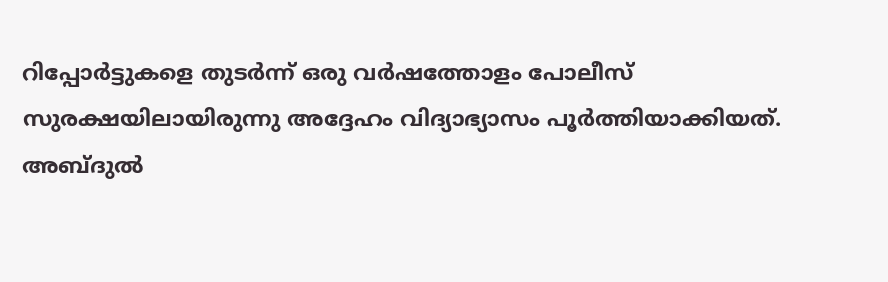റിപ്പോർട്ടുകളെ തുടർന്ന് ഒരു വർഷത്തോളം പോലീസ് സുരക്ഷയിലായിരുന്നു അദ്ദേഹം വിദ്യാഭ്യാസം പൂർത്തിയാക്കിയത്.
അബ്ദുൽ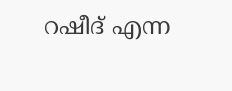റഷീദ് എന്ന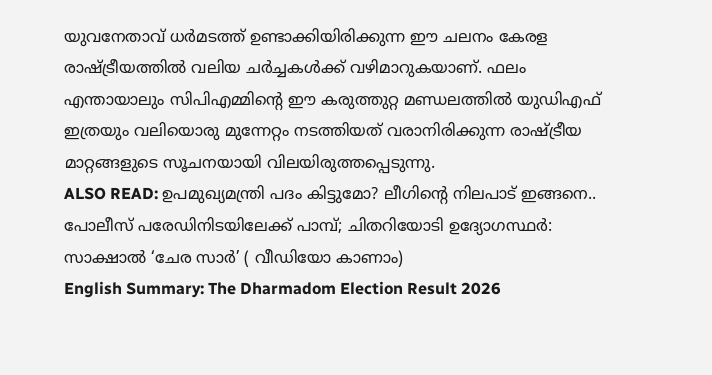യുവനേതാവ് ധർമടത്ത് ഉണ്ടാക്കിയിരിക്കുന്ന ഈ ചലനം കേരള രാഷ്ട്രീയത്തിൽ വലിയ ചർച്ചകൾക്ക് വഴിമാറുകയാണ്. ഫലം എന്തായാലും സിപിഎമ്മിന്റെ ഈ കരുത്തുറ്റ മണ്ഡലത്തിൽ യുഡിഎഫ് ഇത്രയും വലിയൊരു മുന്നേറ്റം നടത്തിയത് വരാനിരിക്കുന്ന രാഷ്ട്രീയ മാറ്റങ്ങളുടെ സൂചനയായി വിലയിരുത്തപ്പെടുന്നു.
ALSO READ: ഉപമുഖ്യമന്ത്രി പദം കിട്ടുമോ? ലീഗിന്റെ നിലപാട് ഇങ്ങനെ..
പോലീസ് പരേഡിനിടയിലേക്ക് പാമ്പ്; ചിതറിയോടി ഉദ്യോഗസ്ഥർ: സാക്ഷാൽ ‘ചേര സാർ’ ( വീഡിയോ കാണാം)
English Summary: The Dharmadom Election Result 2026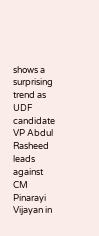shows a surprising trend as UDF candidate VP Abdul Rasheed leads against CM Pinarayi Vijayan in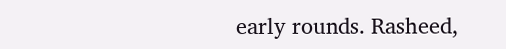early rounds. Rasheed,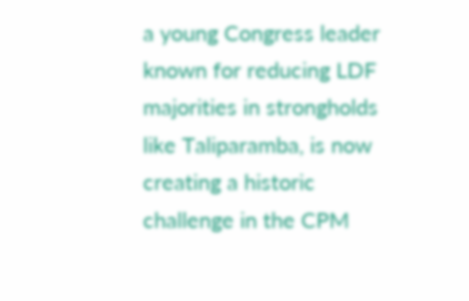a young Congress leader known for reducing LDF majorities in strongholds like Taliparamba, is now creating a historic challenge in the CPM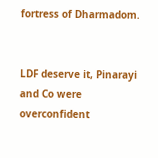fortress of Dharmadom.


LDF deserve it, Pinarayi and Co were overconfident